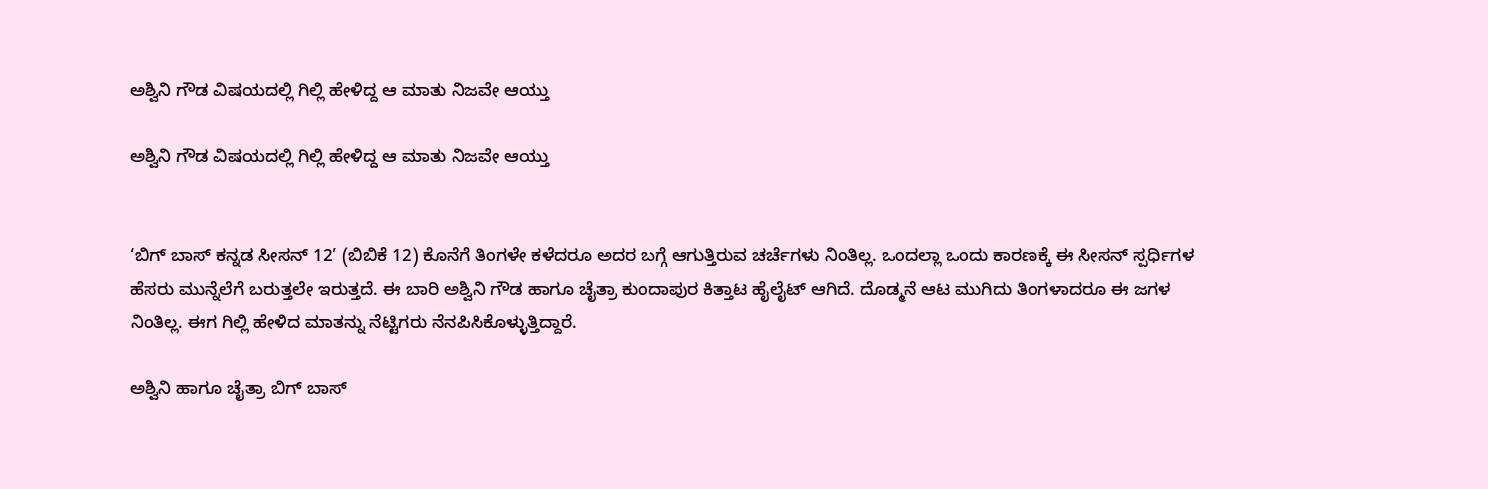ಅಶ್ವಿನಿ ಗೌಡ ವಿಷಯದಲ್ಲಿ ಗಿಲ್ಲಿ ಹೇಳಿದ್ದ ಆ ಮಾತು ನಿಜವೇ ಆಯ್ತು

ಅಶ್ವಿನಿ ಗೌಡ ವಿಷಯದಲ್ಲಿ ಗಿಲ್ಲಿ ಹೇಳಿದ್ದ ಆ ಮಾತು ನಿಜವೇ ಆಯ್ತು


‘ಬಿಗ್ ಬಾಸ್ ಕನ್ನಡ ಸೀಸನ್ 12’ (ಬಿಬಿಕೆ 12) ಕೊನೆಗೆ ತಿಂಗಳೇ ಕಳೆದರೂ ಅದರ ಬಗ್ಗೆ ಆಗುತ್ತಿರುವ ಚರ್ಚೆಗಳು ನಿಂತಿಲ್ಲ. ಒಂದಲ್ಲಾ ಒಂದು ಕಾರಣಕ್ಕೆ ಈ ಸೀಸನ್ ಸ್ಪರ್ಧಿಗಳ ಹೆಸರು ಮುನ್ನೆಲೆಗೆ ಬರುತ್ತಲೇ ಇರುತ್ತದೆ. ಈ ಬಾರಿ ಅಶ್ವಿನಿ ಗೌಡ ಹಾಗೂ ಚೈತ್ರಾ ಕುಂದಾಪುರ ಕಿತ್ತಾಟ ಹೈಲೈಟ್ ಆಗಿದೆ. ದೊಡ್ಮನೆ ಆಟ ಮುಗಿದು ತಿಂಗಳಾದರೂ ಈ ಜಗಳ ನಿಂತಿಲ್ಲ. ಈಗ ಗಿಲ್ಲಿ ಹೇಳಿದ ಮಾತನ್ನು ನೆಟ್ಟಿಗರು ನೆನಪಿಸಿಕೊಳ್ಳುತ್ತಿದ್ದಾರೆ.

ಅಶ್ವಿನಿ ಹಾಗೂ ಚೈತ್ರಾ ಬಿಗ್ ಬಾಸ್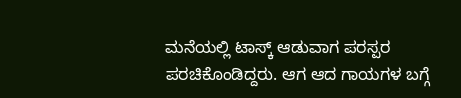ಮನೆಯಲ್ಲಿ ಟಾಸ್ಕ್ ಆಡುವಾಗ ಪರಸ್ಪರ ಪರಚಿಕೊಂಡಿದ್ದರು. ಆಗ ಆದ ಗಾಯಗಳ ಬಗ್ಗೆ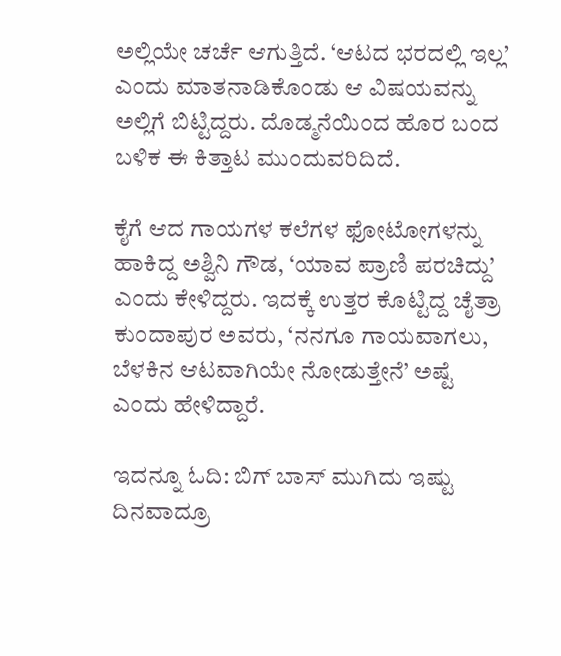ಅಲ್ಲಿಯೇ ಚರ್ಚೆ ಆಗುತ್ತಿದೆ. ‘ಆಟದ ಭರದಲ್ಲಿ ಇಲ್ಲ’ ಎಂದು ಮಾತನಾಡಿಕೊಂಡು ಆ ವಿಷಯವನ್ನು ಅಲ್ಲಿಗೆ ಬಿಟ್ಟಿದ್ದರು. ದೊಡ್ಮನೆಯಿಂದ ಹೊರ ಬಂದ ಬಳಿಕ ಈ ಕಿತ್ತಾಟ ಮುಂದುವರಿದಿದೆ.

ಕೈಗೆ ಆದ ಗಾಯಗಳ ಕಲೆಗಳ ಫೋಟೋಗಳನ್ನು ಹಾಕಿದ್ದ ಅಶ್ವಿನಿ ಗೌಡ, ‘ಯಾವ ಪ್ರಾಣಿ ಪರಚಿದ್ದು’ ಎಂದು ಕೇಳಿದ್ದರು. ಇದಕ್ಕೆ ಉತ್ತರ ಕೊಟ್ಟಿದ್ದ ಚೈತ್ರಾ ಕುಂದಾಪುರ ಅವರು, ‘ನನಗೂ ಗಾಯವಾಗಲು, ಬೆಳಕಿನ ಆಟವಾಗಿಯೇ ನೋಡುತ್ತೇನೆ’ ಅಷ್ಟೆ ಎಂದು ಹೇಳಿದ್ದಾರೆ.

ಇದನ್ನೂ ಓದಿ: ಬಿಗ್ ಬಾಸ್ ಮುಗಿದು ಇಷ್ಟು ದಿನವಾದ್ರೂ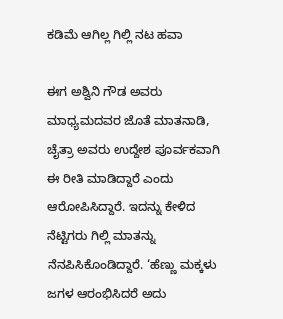ಕಡಿಮೆ ಆಗಿಲ್ಲ ಗಿಲ್ಲಿ ನಟ ಹವಾ

ಈಗ ಅಶ್ವಿನಿ ಗೌಡ ಅವರು ಮಾಧ್ಯಮದವರ ಜೊತೆ ಮಾತನಾಡಿ, ಚೈತ್ರಾ ಅವರು ಉದ್ದೇಶ ಪೂರ್ವಕವಾಗಿ ಈ ರೀತಿ ಮಾಡಿದ್ದಾರೆ ಎಂದು ಆರೋಪಿಸಿದ್ದಾರೆ. ಇದನ್ನು ಕೇಳಿದ ನೆಟ್ಟಿಗರು ಗಿಲ್ಲಿ ಮಾತನ್ನು ನೆನಪಿಸಿಕೊಂಡಿದ್ದಾರೆ. ‘ಹೆಣ್ಣು ಮಕ್ಕಳು ಜಗಳ ಆರಂಭಿಸಿದರೆ ಅದು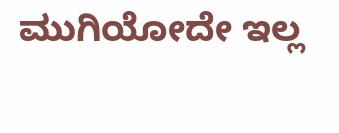ಮುಗಿಯೋದೇ ಇಲ್ಲ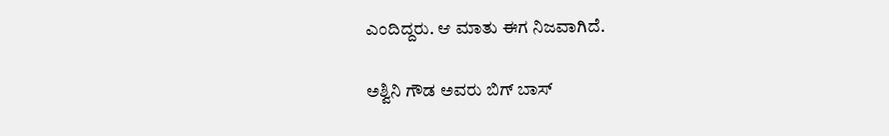ಎಂದಿದ್ದರು. ಆ ಮಾತು ಈಗ ನಿಜವಾಗಿದೆ.

ಅಶ್ವಿನಿ ಗೌಡ ಅವರು ಬಿಗ್ ಬಾಸ್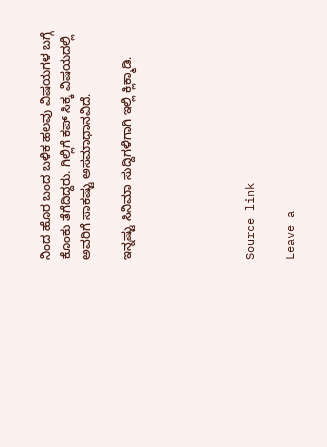ನಿಂದ ಹೊರ ಬಂದ ಬಳಿಕ ಹಲವು ವಿಷಯಗಳ ಬಗ್ಗೆ ಕೊಂಕು ತೆಗೆದಿದ್ದರು. ಗಿಲ್ಲಿಗೆ ಕಪ್ ಸಿಕ್ಕ ವಿಷಯದಲ್ಲಿ ಅವರಿಗೆ ಸಾಕಷ್ಟು ಅಸಮಾಧಾನವಿದೆ.

ಇನ್ನಷ್ಟು ಸಿನಿಮಾ ಸುದ್ದಿಗಳಿಗಾಗಿ ಇಲ್ಲಿ ಕ್ಲಿಕ್ಮಾಡಿ.





Source link

Leave a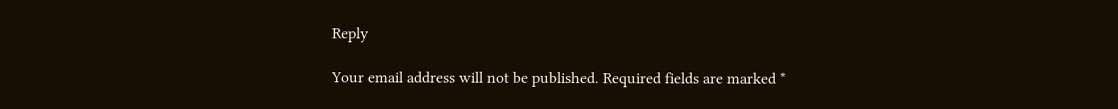Reply

Your email address will not be published. Required fields are marked *